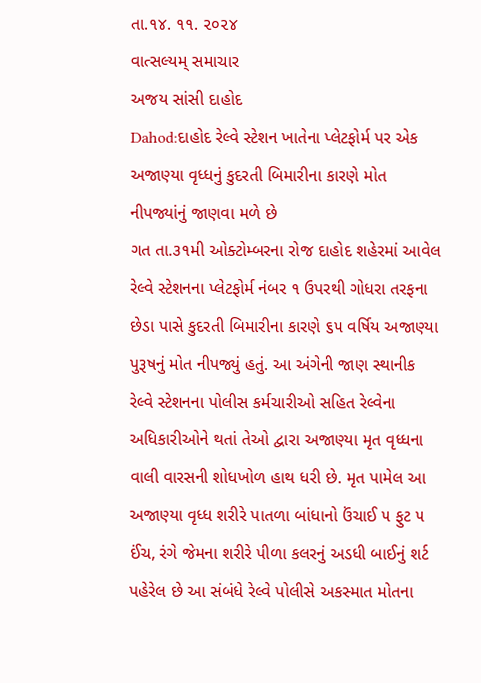તા.૧૪. ૧૧. ૨૦૨૪
વાત્સલ્યમ્ સમાચાર
અજય સાંસી દાહોદ
Dahod:દાહોદ રેલ્વે સ્ટેશન ખાતેના પ્લેટફોર્મ પર એક અજાણ્યા વૃધ્ધનું કુદરતી બિમારીના કારણે મોત નીપજ્યાંનું જાણવા મળે છે
ગત તા.૩૧મી ઓક્ટોમ્બરના રોજ દાહોદ શહેરમાં આવેલ રેલ્વે સ્ટેશનના પ્લેટફોર્મ નંબર ૧ ઉપરથી ગોધરા તરફના છેડા પાસે કુદરતી બિમારીના કારણે ૬૫ વર્ષિય અજાણ્યા પુરૂષનું મોત નીપજ્યું હતું. આ અંગેની જાણ સ્થાનીક રેલ્વે સ્ટેશનના પોલીસ કર્મચારીઓ સહિત રેલ્વેના અધિકારીઓને થતાં તેઓ દ્વારા અજાણ્યા મૃત વૃધ્ધના વાલી વારસની શોધખોળ હાથ ધરી છે. મૃત પામેલ આ અજાણ્યા વૃધ્ધ શરીરે પાતળા બાંધાનો ઉંચાઈ ૫ ફુટ ૫ ઈંચ, રંગે જેમના શરીરે પીળા કલરનું અડધી બાઈનું શર્ટ પહેરેલ છે આ સંબંધે રેલ્વે પોલીસે અકસ્માત મોતના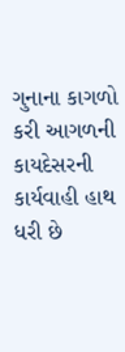ગુનાના કાગળો કરી આગળની કાયદેસરની કાર્યવાહી હાથ ધરી છે